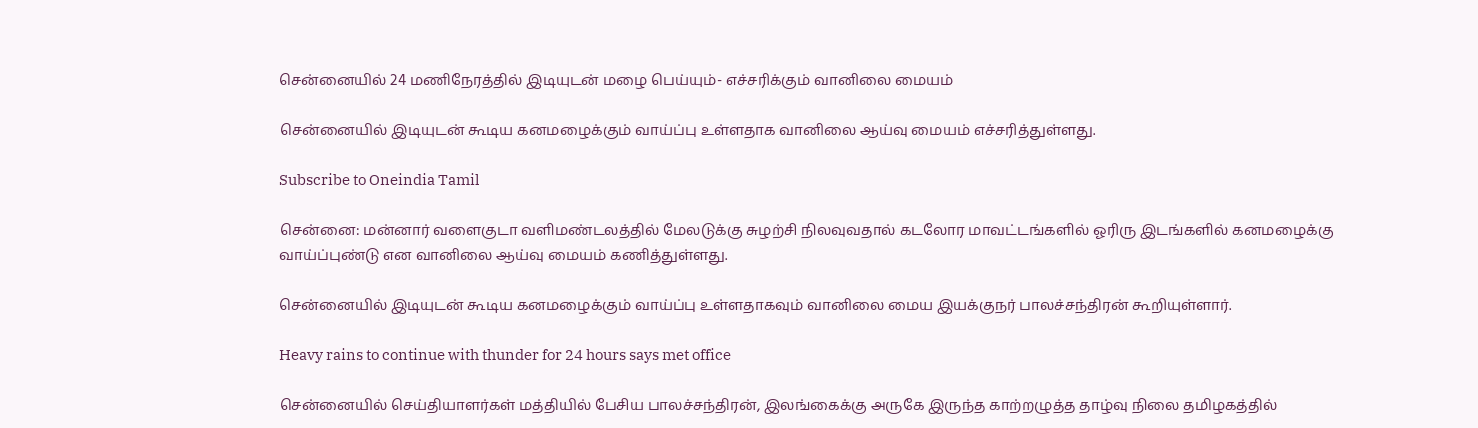சென்னையில் 24 மணிநேரத்தில் இடியுடன் மழை பெய்யும்- எச்சரிக்கும் வானிலை மையம்

சென்னையில் இடியுடன் கூடிய கனமழைக்கும் வாய்ப்பு உள்ளதாக வானிலை ஆய்வு மையம் எச்சரித்துள்ளது.

Subscribe to Oneindia Tamil

சென்னை: மன்னார் வளைகுடா வளிமண்டலத்தில் மேலடுக்கு சுழற்சி நிலவுவதால் கடலோர மாவட்டங்களில் ஓரிரு இடங்களில் கனமழைக்கு வாய்ப்புண்டு என வானிலை ஆய்வு மையம் கணித்துள்ளது.

சென்னையில் இடியுடன் கூடிய கனமழைக்கும் வாய்ப்பு உள்ளதாகவும் வானிலை மைய இயக்குநர் பாலச்சந்திரன் கூறியுள்ளார்.

Heavy rains to continue with thunder for 24 hours says met office

சென்னையில் செய்தியாளர்கள் மத்தியில் பேசிய பாலச்சந்திரன், இலங்கைக்கு அருகே இருந்த காற்றழுத்த தாழ்வு நிலை தமிழகத்தில்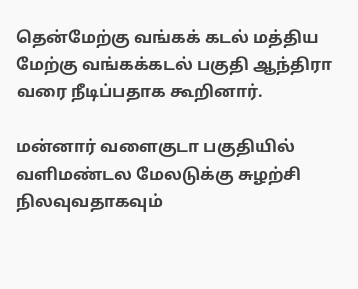தென்மேற்கு வங்கக் கடல் மத்திய மேற்கு வங்கக்கடல் பகுதி ஆந்திரா வரை நீடிப்பதாக கூறினார்.

மன்னார் வளைகுடா பகுதியில் வளிமண்டல மேலடுக்கு சுழற்சி நிலவுவதாகவும்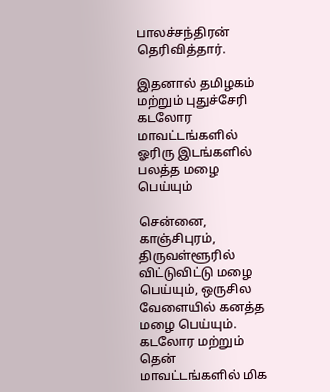பாலச்சந்திரன் தெரிவித்தார்.

இதனால் தமிழகம் மற்றும் புதுச்சேரி கடலோர மாவட்டங்களில் ஓரிரு இடங்களில் பலத்த மழை பெய்யும்

சென்னை, காஞ்சிபுரம், திருவள்ளூரில் விட்டுவிட்டு மழை பெய்யும், ஒருசில வேளையில் கனத்த மழை பெய்யும்.
கடலோர மற்றும் தென் மாவட்டங்களில் மிக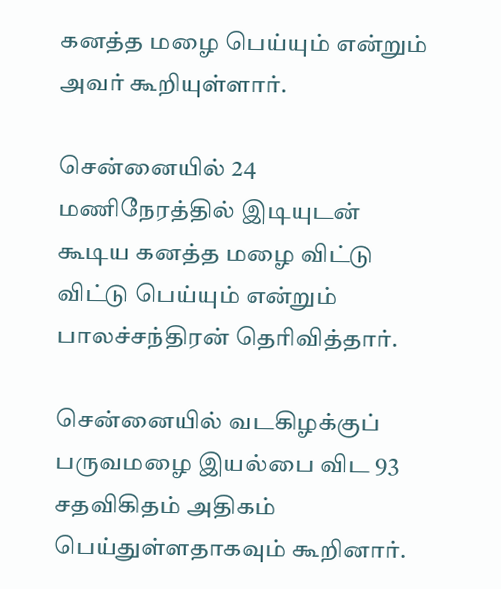கனத்த மழை பெய்யும் என்றும் அவர் கூறியுள்ளார்.

சென்னையில் 24 மணிநேரத்தில் இடியுடன் கூடிய கனத்த மழை விட்டு விட்டு பெய்யும் என்றும் பாலச்சந்திரன் தெரிவித்தார்.

சென்னையில் வடகிழக்குப் பருவமழை இயல்பை விட 93 சதவிகிதம் அதிகம் பெய்துள்ளதாகவும் கூறினார்.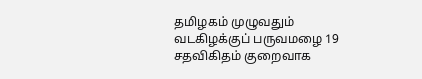தமிழகம் முழுவதும் வடகிழக்குப் பருவமழை 19 சதவிகிதம் குறைவாக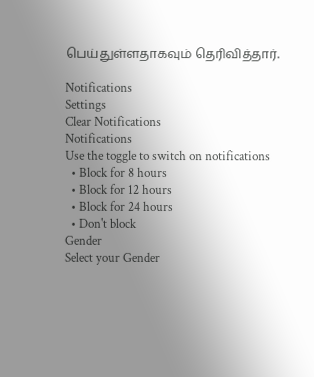பெய்துள்ளதாகவும் தெரிவித்தார்.

Notifications
Settings
Clear Notifications
Notifications
Use the toggle to switch on notifications
  • Block for 8 hours
  • Block for 12 hours
  • Block for 24 hours
  • Don't block
Gender
Select your Gender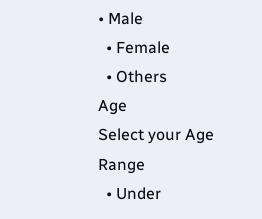• Male
  • Female
  • Others
Age
Select your Age Range
  • Under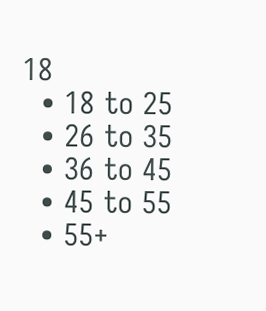18
  • 18 to 25
  • 26 to 35
  • 36 to 45
  • 45 to 55
  • 55+